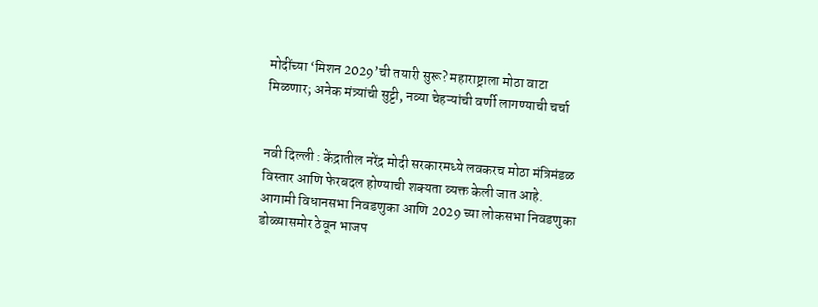मोदींच्या ‘मिशन 2029’ची तयारी सुरू? महाराष्ट्राला मोठा वाटा मिळणार; अनेक मंत्र्यांची सुट्टी, नव्या चेहऱ्यांची वर्णी लागण्याची चर्चा


नवी दिल्ली : केंद्रातील नरेंद्र मोदी सरकारमध्ये लवकरच मोठा मंत्रिमंडळ विस्तार आणि फेरबदल होण्याची शक्यता व्यक्त केली जात आहे. आगामी विधानसभा निवडणुका आणि 2029 च्या लोकसभा निवडणुका डोळ्यासमोर ठेवून भाजप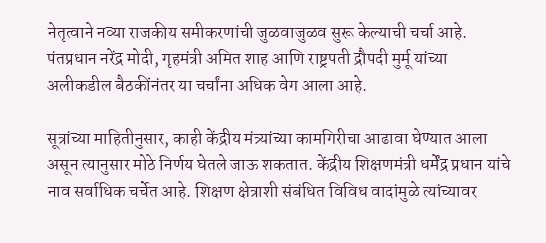नेतृत्वाने नव्या राजकीय समीकरणांची जुळवाजुळव सुरू केल्याची चर्चा आहे. पंतप्रधान नरेंद्र मोदी, गृहमंत्री अमित शाह आणि राष्ट्रपती द्रौपदी मुर्मू यांच्या अलीकडील बैठकींनंतर या चर्चांना अधिक वेग आला आहे.

सूत्रांच्या माहितीनुसार, काही केंद्रीय मंत्र्यांच्या कामगिरीचा आढावा घेण्यात आला असून त्यानुसार मोठे निर्णय घेतले जाऊ शकतात. केंद्रीय शिक्षणमंत्री धर्मेंद्र प्रधान यांचे नाव सर्वाधिक चर्चेत आहे. शिक्षण क्षेत्राशी संबंधित विविध वादांमुळे त्यांच्यावर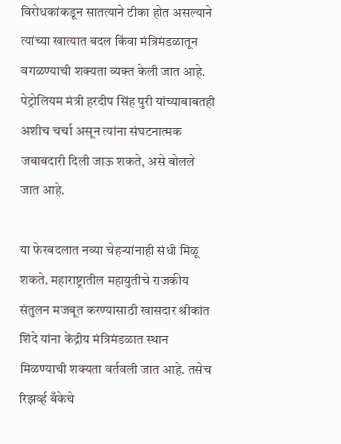विरोधकांकडून सातत्याने टीका होत असल्याने त्यांच्या खात्यात बदल किंवा मंत्रिमंडळातून वगळण्याची शक्यता व्यक्त केली जात आहे. पेट्रोलियम मंत्री हरदीप सिंह पुरी यांच्याबाबतही अशीच चर्चा असून त्यांना संघटनात्मक जबाबदारी दिली जाऊ शकते, असे बोलले जात आहे.

या फेरबदलात नव्या चेहऱ्यांनाही संधी मिळू शकते. महाराष्ट्रातील महायुतीचे राजकीय संतुलन मजबूत करण्यासाठी खासदार श्रीकांत शिंदे यांना केंद्रीय मंत्रिमंडळात स्थान मिळण्याची शक्यता वर्तवली जात आहे. तसेच रिझर्व्ह बँकेचे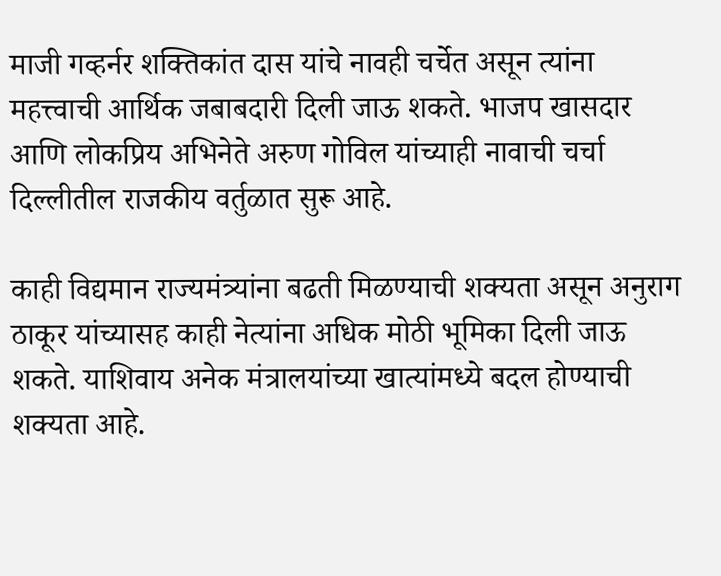माजी गव्हर्नर शक्तिकांत दास यांचे नावही चर्चेत असून त्यांना महत्त्वाची आर्थिक जबाबदारी दिली जाऊ शकते. भाजप खासदार आणि लोकप्रिय अभिनेते अरुण गोविल यांच्याही नावाची चर्चा दिल्लीतील राजकीय वर्तुळात सुरू आहे.

काही विद्यमान राज्यमंत्र्यांना बढती मिळण्याची शक्यता असून अनुराग ठाकूर यांच्यासह काही नेत्यांना अधिक मोठी भूमिका दिली जाऊ शकते. याशिवाय अनेक मंत्रालयांच्या खात्यांमध्ये बदल होण्याची शक्यता आहे.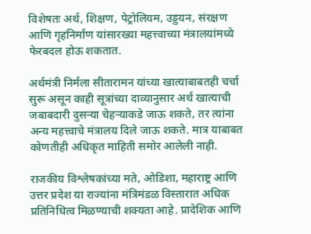विशेषतः अर्थ, शिक्षण, पेट्रोलियम, उड्डयन, संरक्षण आणि गृहनिर्माण यांसारख्या महत्त्वाच्या मंत्रालयांमध्ये फेरबदल होऊ शकतात.

अर्थमंत्री निर्मला सीतारामन यांच्या खात्याबाबतही चर्चा सुरू असून काही सूत्रांच्या दाव्यानुसार अर्थ खात्याची जबाबदारी दुसऱ्या चेहऱ्याकडे जाऊ शकते, तर त्यांना अन्य महत्त्वाचे मंत्रालय दिले जाऊ शकते. मात्र याबाबत कोणतीही अधिकृत माहिती समोर आलेली नाही.

राजकीय विश्लेषकांच्या मते, ओडिशा, महाराष्ट्र आणि उत्तर प्रदेश या राज्यांना मंत्रिमंडळ विस्तारात अधिक प्रतिनिधित्व मिळण्याची शक्यता आहे. प्रादेशिक आणि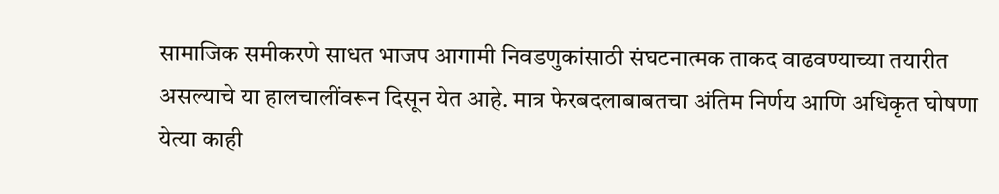सामाजिक समीकरणे साधत भाजप आगामी निवडणुकांसाठी संघटनात्मक ताकद वाढवण्याच्या तयारीत असल्याचे या हालचालींवरून दिसून येत आहे. मात्र फेरबदलाबाबतचा अंतिम निर्णय आणि अधिकृत घोषणा येत्या काही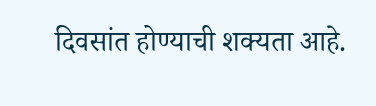दिवसांत होण्याची शक्यता आहे.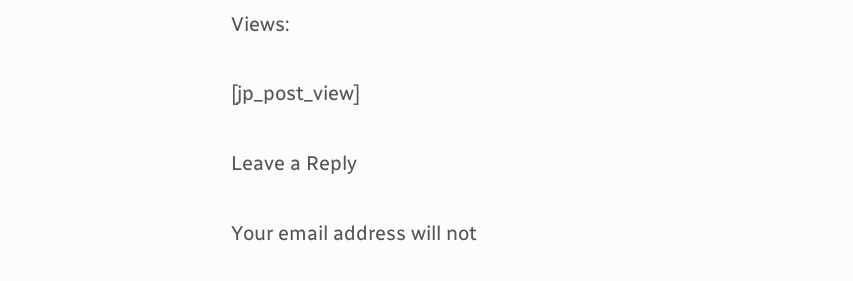Views:

[jp_post_view]

Leave a Reply

Your email address will not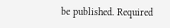be published. Required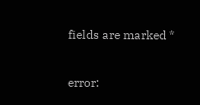fields are marked *

error: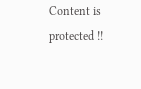Content is protected !!